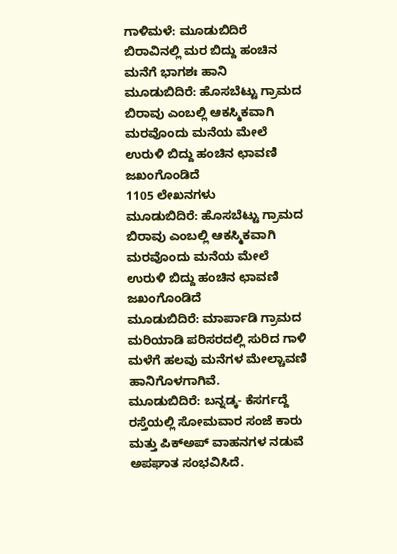ಗಾಳಿಮಳೆ: ಮೂಡುಬಿದಿರೆ ಬಿರಾವಿನಲ್ಲಿ ಮರ ಬಿದ್ದು ಹಂಚಿನ ಮನೆಗೆ ಭಾಗಶಃ ಹಾನಿ
ಮೂಡುಬಿದಿರೆ: ಹೊಸಬೆಟ್ಟು ಗ್ರಾಮದ ಬಿರಾವು ಎಂಬಲ್ಲಿ ಆಕಸ್ಮಿಕವಾಗಿ ಮರವೊಂದು ಮನೆಯ ಮೇಲೆ ಉರುಳಿ ಬಿದ್ದು ಹಂಚಿನ ಛಾವಣಿ ಜಖಂಗೊಂಡಿದೆ
1105 ಲೇಖನಗಳು
ಮೂಡುಬಿದಿರೆ: ಹೊಸಬೆಟ್ಟು ಗ್ರಾಮದ ಬಿರಾವು ಎಂಬಲ್ಲಿ ಆಕಸ್ಮಿಕವಾಗಿ ಮರವೊಂದು ಮನೆಯ ಮೇಲೆ ಉರುಳಿ ಬಿದ್ದು ಹಂಚಿನ ಛಾವಣಿ ಜಖಂಗೊಂಡಿದೆ
ಮೂಡುಬಿದಿರೆ: ಮಾರ್ಪಾಡಿ ಗ್ರಾಮದ ಮರಿಯಾಡಿ ಪರಿಸರದಲ್ಲಿ ಸುರಿದ ಗಾಳಿ ಮಳೆಗೆ ಹಲವು ಮನೆಗಳ ಮೇಲ್ಚಾವಣಿ ಹಾನಿಗೊಳಗಾಗಿವೆ.
ಮೂಡುಬಿದಿರೆ: ಬನ್ನಡ್ಕ- ಕೆಸರ್ಗದ್ದೆ ರಸ್ತೆಯಲ್ಲಿ ಸೋಮವಾರ ಸಂಜೆ ಕಾರು ಮತ್ತು ಪಿಕ್ಅಪ್ ವಾಹನಗಳ ನಡುವೆ ಅಪಘಾತ ಸಂಭವಿಸಿದೆ.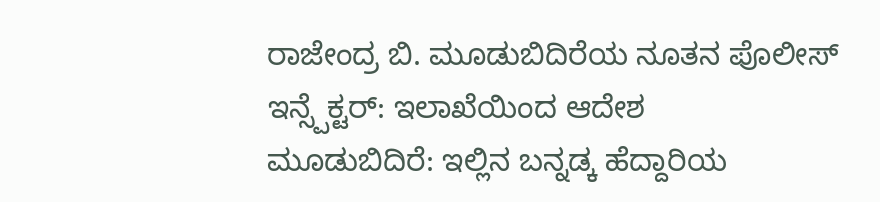ರಾಜೇಂದ್ರ ಬಿ. ಮೂಡುಬಿದಿರೆಯ ನೂತನ ಪೊಲೀಸ್ ಇನ್ಸ್ಪೆಕ್ಟರ್: ಇಲಾಖೆಯಿಂದ ಆದೇಶ
ಮೂಡುಬಿದಿರೆ: ಇಲ್ಲಿನ ಬನ್ನಡ್ಕ ಹೆದ್ದಾರಿಯ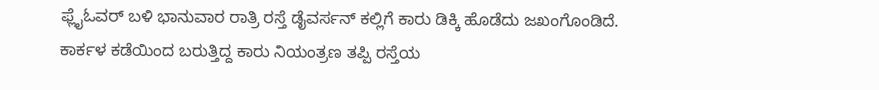ಫ್ಲೈಓವರ್ ಬಳಿ ಭಾನುವಾರ ರಾತ್ರಿ ರಸ್ತೆ ಡೈವರ್ಸನ್ ಕಲ್ಲಿಗೆ ಕಾರು ಡಿಕ್ಕಿ ಹೊಡೆದು ಜಖಂಗೊಂಡಿದೆ. ಕಾರ್ಕಳ ಕಡೆಯಿಂದ ಬರುತ್ತಿದ್ದ ಕಾರು ನಿಯಂತ್ರಣ ತಪ್ಪಿ ರಸ್ತೆಯ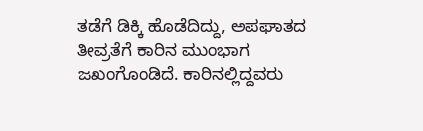ತಡೆಗೆ ಡಿಕ್ಕಿ ಹೊಡೆದಿದ್ದು, ಅಪಘಾತದ ತೀವ್ರತೆಗೆ ಕಾರಿನ ಮುಂಭಾಗ ಜಖಂಗೊಂಡಿದೆ. ಕಾರಿನಲ್ಲಿದ್ದವರು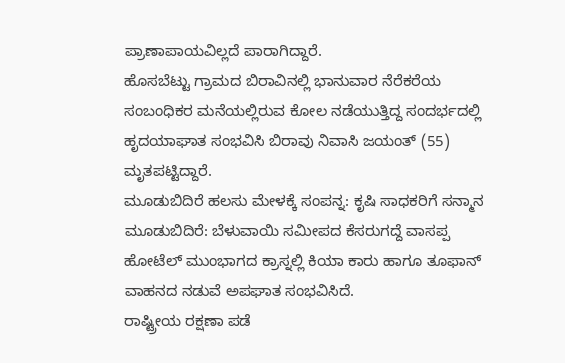ಪ್ರಾಣಾಪಾಯವಿಲ್ಲದೆ ಪಾರಾಗಿದ್ದಾರೆ.
ಹೊಸಬೆಟ್ಟು ಗ್ರಾಮದ ಬಿರಾವಿನಲ್ಲಿ ಭಾನುವಾರ ನೆರೆಕರೆಯ ಸಂಬಂಧಿಕರ ಮನೆಯಲ್ಲಿರುವ ಕೋಲ ನಡೆಯುತ್ತಿದ್ದ ಸಂದರ್ಭದಲ್ಲಿ ಹೃದಯಾಘಾತ ಸಂಭವಿಸಿ ಬಿರಾವು ನಿವಾಸಿ ಜಯಂತ್ (55) ಮೃತಪಟ್ಟಿದ್ದಾರೆ.
ಮೂಡುಬಿದಿರೆ ಹಲಸು ಮೇಳಕ್ಕೆ ಸಂಪನ್ನ: ಕೃಷಿ ಸಾಧಕರಿಗೆ ಸನ್ಮಾನ
ಮೂಡುಬಿದಿರೆ: ಬೆಳುವಾಯಿ ಸಮೀಪದ ಕೆಸರುಗದ್ದೆ ವಾಸಪ್ಪ ಹೋಟೆಲ್ ಮುಂಭಾಗದ ಕ್ರಾಸ್ನಲ್ಲಿ ಕಿಯಾ ಕಾರು ಹಾಗೂ ತೂಫಾನ್ ವಾಹನದ ನಡುವೆ ಅಪಘಾತ ಸಂಭವಿಸಿದೆ.
ರಾಷ್ಟ್ರೀಯ ರಕ್ಷಣಾ ಪಡೆ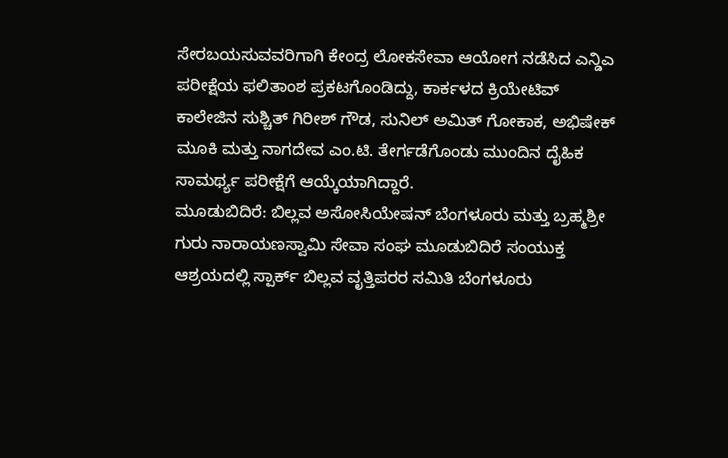ಸೇರಬಯಸುವವರಿಗಾಗಿ ಕೇಂದ್ರ ಲೋಕಸೇವಾ ಆಯೋಗ ನಡೆಸಿದ ಎನ್ಡಿಎ ಪರೀಕ್ಷೆಯ ಫಲಿತಾಂಶ ಪ್ರಕಟಗೊಂಡಿದ್ದು, ಕಾರ್ಕಳದ ಕ್ರಿಯೇಟಿವ್ ಕಾಲೇಜಿನ ಸುಶ್ಚಿತ್ ಗಿರೀಶ್ ಗೌಡ, ಸುನಿಲ್ ಅಮಿತ್ ಗೋಕಾಕ, ಅಭಿಷೇಕ್ ಮೂಕಿ ಮತ್ತು ನಾಗದೇವ ಎಂ.ಟಿ. ತೇರ್ಗಡೆಗೊಂಡು ಮುಂದಿನ ದೈಹಿಕ ಸಾಮರ್ಥ್ಯ ಪರೀಕ್ಷೆಗೆ ಆಯ್ಕೆಯಾಗಿದ್ದಾರೆ.
ಮೂಡುಬಿದಿರೆ: ಬಿಲ್ಲವ ಅಸೋಸಿಯೇಷನ್ ಬೆಂಗಳೂರು ಮತ್ತು ಬ್ರಹ್ಮಶ್ರೀ ಗುರು ನಾರಾಯಣಸ್ವಾಮಿ ಸೇವಾ ಸಂಘ ಮೂಡುಬಿದಿರೆ ಸಂಯುಕ್ತ ಆಶ್ರಯದಲ್ಲಿ ಸ್ಪಾರ್ಕ್ ಬಿಲ್ಲವ ವೃತ್ತಿಪರರ ಸಮಿತಿ ಬೆಂಗಳೂರು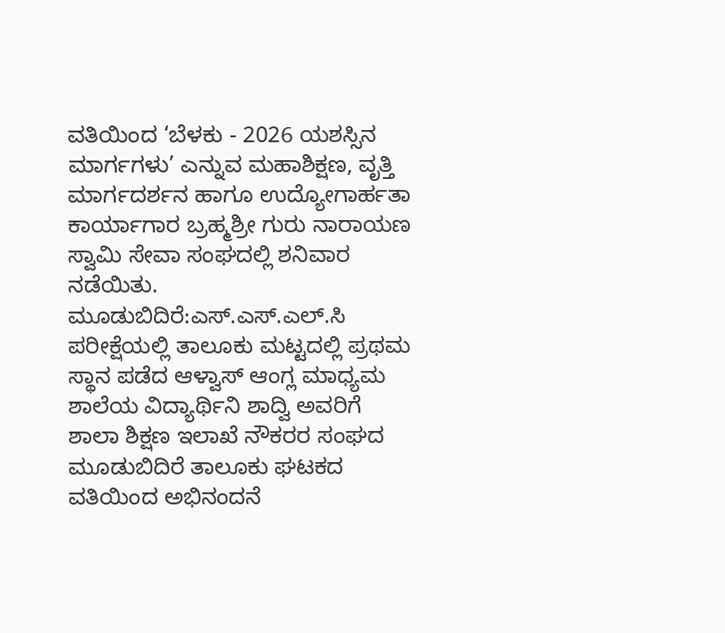ವತಿಯಿಂದ ‘ಬೆಳಕು - 2026 ಯಶಸ್ಸಿನ ಮಾರ್ಗಗಳು’ ಎನ್ನುವ ಮಹಾಶಿಕ್ಷಣ, ವೃತ್ತಿ ಮಾರ್ಗದರ್ಶನ ಹಾಗೂ ಉದ್ಯೋಗಾರ್ಹತಾ ಕಾರ್ಯಾಗಾರ ಬ್ರಹ್ಮಶ್ರೀ ಗುರು ನಾರಾಯಣ ಸ್ವಾಮಿ ಸೇವಾ ಸಂಘದಲ್ಲಿ ಶನಿವಾರ ನಡೆಯಿತು.
ಮೂಡುಬಿದಿರೆ:ಎಸ್.ಎಸ್.ಎಲ್.ಸಿ ಪರೀಕ್ಷೆಯಲ್ಲಿ ತಾಲೂಕು ಮಟ್ಟದಲ್ಲಿ ಪ್ರಥಮ ಸ್ಥಾನ ಪಡೆದ ಆಳ್ವಾಸ್ ಆಂಗ್ಲ ಮಾಧ್ಯಮ ಶಾಲೆಯ ವಿದ್ಯಾರ್ಥಿನಿ ಶಾದ್ವಿ ಅವರಿಗೆ ಶಾಲಾ ಶಿಕ್ಷಣ ಇಲಾಖೆ ನೌಕರರ ಸಂಘದ ಮೂಡುಬಿದಿರೆ ತಾಲೂಕು ಘಟಕದ ವತಿಯಿಂದ ಅಭಿನಂದನೆ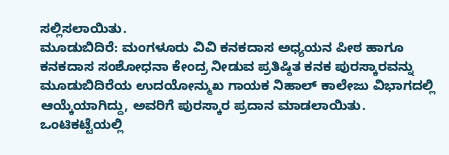ಸಲ್ಲಿಸಲಾಯಿತು.
ಮೂಡುಬಿದಿರೆ: ಮಂಗಳೂರು ವಿವಿ ಕನಕದಾಸ ಅಧ್ಯಯನ ಪೀಠ ಹಾಗೂ ಕನಕದಾಸ ಸಂಶೋಧನಾ ಕೇಂದ್ರ ನೀಡುವ ಪ್ರತಿಷ್ಠಿತ ಕನಕ ಪುರಸ್ಕಾರವನ್ನು ಮೂಡುಬಿದಿರೆಯ ಉದಯೋನ್ಮುಖ ಗಾಯಕ ನಿಹಾಲ್ ಕಾಲೇಜು ವಿಭಾಗದಲ್ಲಿ ಆಯ್ಕೆಯಾಗಿದ್ದು, ಅವರಿಗೆ ಪುರಸ್ಕಾರ ಪ್ರದಾನ ಮಾಡಲಾಯಿತು.
ಒಂಟಿಕಟ್ಟೆಯಲ್ಲಿ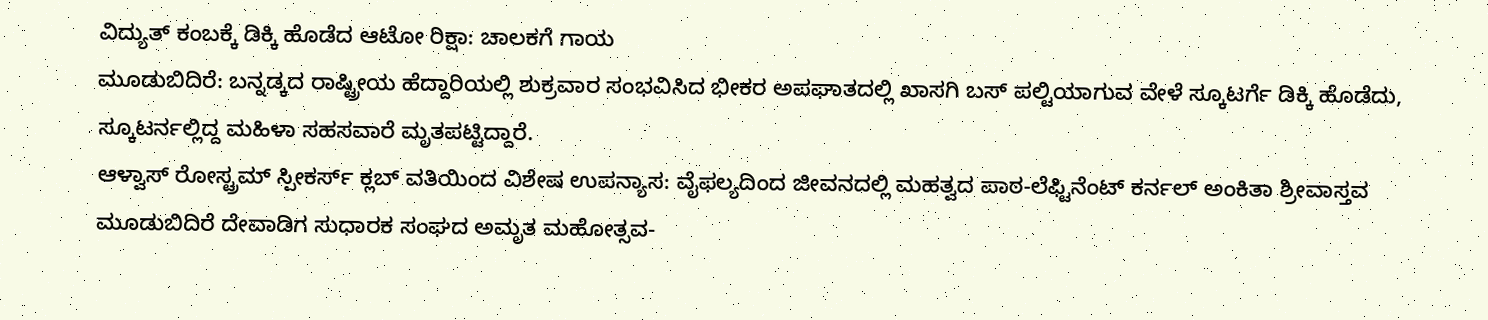ವಿದ್ಯುತ್ ಕಂಬಕ್ಕೆ ಡಿಕ್ಕಿ ಹೊಡೆದ ಆಟೋ ರಿಕ್ಷಾ: ಚಾಲಕಗೆ ಗಾಯ
ಮೂಡುಬಿದಿರೆ: ಬನ್ನಡ್ಕದ ರಾಷ್ಟ್ರೀಯ ಹೆದ್ದಾರಿಯಲ್ಲಿ ಶುಕ್ರವಾರ ಸಂಭವಿಸಿದ ಭೀಕರ ಅಪಘಾತದಲ್ಲಿ ಖಾಸಗಿ ಬಸ್ ಪಲ್ಟಿಯಾಗುವ ವೇಳೆ ಸ್ಕೂಟರ್ಗೆ ಡಿಕ್ಕಿ ಹೊಡೆದು, ಸ್ಕೂಟರ್ನಲ್ಲಿದ್ದ ಮಹಿಳಾ ಸಹಸವಾರೆ ಮೃತಪಟ್ಟಿದ್ದಾರೆ.
ಆಳ್ವಾಸ್ ರೋಸ್ಟ್ರಮ್ ಸ್ಪೀಕರ್ಸ್ ಕ್ಲಬ್ ವತಿಯಿಂದ ವಿಶೇಷ ಉಪನ್ಯಾಸ: ವೈಫಲ್ಯದಿಂದ ಜೀವನದಲ್ಲಿ ಮಹತ್ವದ ಪಾಠ-ಲೆಫ್ಟಿನೆಂಟ್ ಕರ್ನಲ್ ಅಂಕಿತಾ ಶ್ರೀವಾಸ್ತವ
ಮೂಡುಬಿದಿರೆ ದೇವಾಡಿಗ ಸುಧಾರಕ ಸಂಘದ ಅಮೃತ ಮಹೋತ್ಸವ-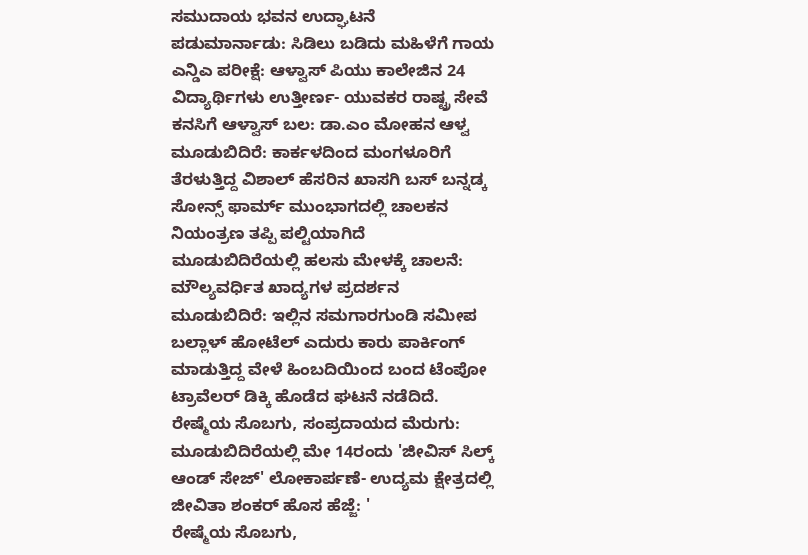ಸಮುದಾಯ ಭವನ ಉದ್ಘಾಟನೆ
ಪಡುಮಾರ್ನಾಡು: ಸಿಡಿಲು ಬಡಿದು ಮಹಿಳೆಗೆ ಗಾಯ
ಎನ್ಡಿಎ ಪರೀಕ್ಷೆ: ಆಳ್ವಾಸ್ ಪಿಯು ಕಾಲೇಜಿನ 24 ವಿದ್ಯಾರ್ಥಿಗಳು ಉತ್ತೀರ್ಣ- ಯುವಕರ ರಾಷ್ಟ್ರ ಸೇವೆ ಕನಸಿಗೆ ಆಳ್ವಾಸ್ ಬಲ: ಡಾ.ಎಂ ಮೋಹನ ಆಳ್ವ
ಮೂಡುಬಿದಿರೆ: ಕಾರ್ಕಳದಿಂದ ಮಂಗಳೂರಿಗೆ ತೆರಳುತ್ತಿದ್ದ ವಿಶಾಲ್ ಹೆಸರಿನ ಖಾಸಗಿ ಬಸ್ ಬನ್ನಡ್ಕ ಸೋನ್ಸ್ ಫಾರ್ಮ್ ಮುಂಭಾಗದಲ್ಲಿ ಚಾಲಕನ ನಿಯಂತ್ರಣ ತಪ್ಪಿ ಪಲ್ಟಿಯಾಗಿದೆ
ಮೂಡುಬಿದಿರೆಯಲ್ಲಿ ಹಲಸು ಮೇಳಕ್ಕೆ ಚಾಲನೆ: ಮೌಲ್ಯವರ್ಧಿತ ಖಾದ್ಯಗಳ ಪ್ರದರ್ಶನ
ಮೂಡುಬಿದಿರೆ: ಇಲ್ಲಿನ ಸಮಗಾರಗುಂಡಿ ಸಮೀಪ ಬಲ್ಲಾಳ್ ಹೋಟೆಲ್ ಎದುರು ಕಾರು ಪಾರ್ಕಿಂಗ್ ಮಾಡುತ್ತಿದ್ದ ವೇಳೆ ಹಿಂಬದಿಯಿಂದ ಬಂದ ಟೆಂಪೋ ಟ್ರಾವೆಲರ್ ಡಿಕ್ಕಿ ಹೊಡೆದ ಘಟನೆ ನಡೆದಿದೆ.
ರೇಷ್ಮೆಯ ಸೊಬಗು, ಸಂಪ್ರದಾಯದ ಮೆರುಗು: ಮೂಡುಬಿದಿರೆಯಲ್ಲಿ ಮೇ 14ರಂದು 'ಜೀವಿಸ್ ಸಿಲ್ಕ್ ಆಂಡ್ ಸೇಜ್' ಲೋಕಾರ್ಪಣೆ- ಉದ್ಯಮ ಕ್ಷೇತ್ರದಲ್ಲಿ ಜೀವಿತಾ ಶಂಕರ್ ಹೊಸ ಹೆಜ್ಜೆ: '
ರೇಷ್ಮೆಯ ಸೊಬಗು,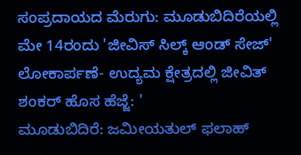ಸಂಪ್ರದಾಯದ ಮೆರುಗು: ಮೂಡುಬಿದಿರೆಯಲ್ಲಿ ಮೇ 14ರಂದು 'ಜೀವಿಸ್ ಸಿಲ್ಕ್ ಆಂಡ್ ಸೇಜ್' ಲೋಕಾರ್ಪಣೆ- ಉದ್ಯಮ ಕ್ಷೇತ್ರದಲ್ಲಿ ಜೀವಿತ್ ಶಂಕರ್ ಹೊಸ ಹೆಜ್ಜೆ: '
ಮೂಡುಬಿದಿರೆ: ಜಮೀಯತುಲ್ ಫಲಾಹ್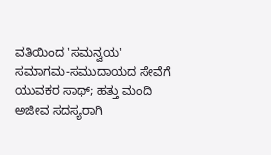ವತಿಯಿಂದ 'ಸಮನ್ವಯ' ಸಮಾಗಮ-ಸಮುದಾಯದ ಸೇವೆಗೆ ಯುವಕರ ಸಾಥ್; ಹತ್ತು ಮಂದಿ ಅಜೀವ ಸದಸ್ಯರಾಗಿ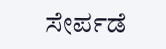ಸೇರ್ಪಡೆ